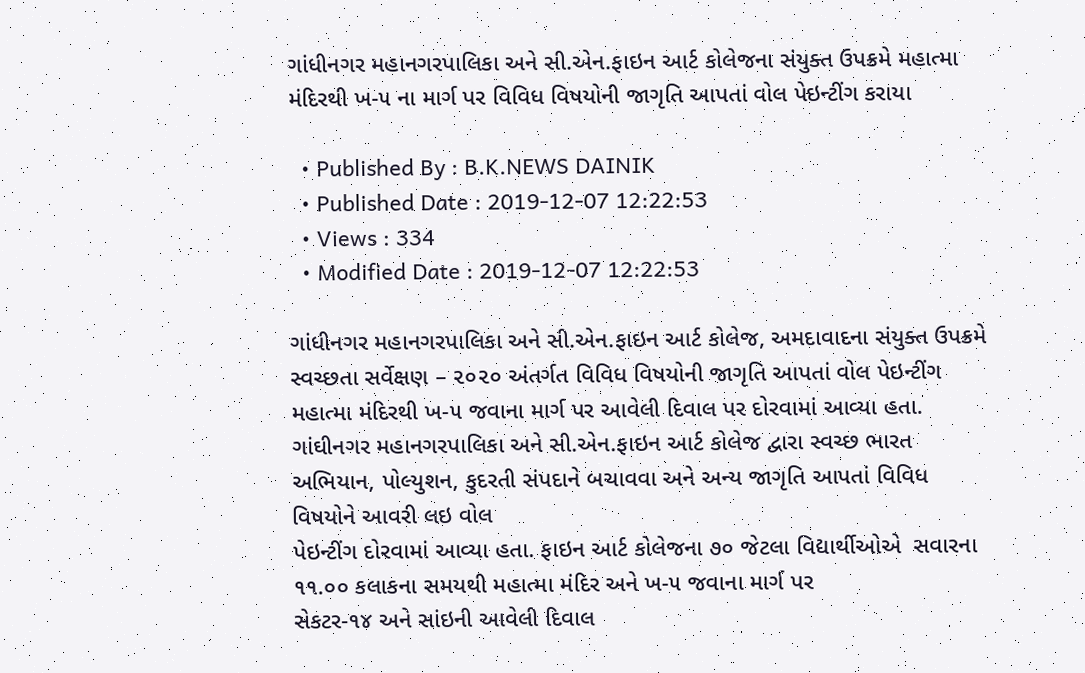ગાંધીનગર મહાનગરપાલિકા અને સી.એન.ફાઇન આર્ટ કોલેજના સંયુક્ત ઉપક્રમે મહાત્મા મંદિરથી ખ-૫ ના માર્ગ પર વિવિધ વિષયોની જાગૃતિ આપતાં વોલ પેઇન્ટીંગ કરાયા

  • Published By : B.K.NEWS DAINIK
  • Published Date : 2019-12-07 12:22:53
  • Views : 334
  • Modified Date : 2019-12-07 12:22:53

ગાંધીનગર મહાનગરપાલિકા અને સી.એન.ફાઇન આર્ટ કોલેજ, અમદાવાદના સંયુક્ત ઉપક્રમે સ્વચ્છતા સર્વેક્ષણ – ૨૦૨૦ અંતર્ગત વિવિધ વિષયોની જાગૃતિ આપતાં વોલ પેઇન્ટીંગ મહાત્મા મંદિરથી ખ-૫ જવાના માર્ગ પર આવેલી દિવાલ પર દોરવામાં આવ્યા હતા.
ગાંઘીનગર મહાનગરપાલિકા અને સી.એન.ફાઇન આર્ટ કોલેજ દ્વારા સ્વચ્છ ભારત અભિયાન, પોલ્યુશન, કુદરતી સંપદાને બચાવવા અને અન્ય જાગૃતિ આપતાં વિવિધ વિષયોને આવરી લઇ વોલ
પેઇન્ટીંગ દોરવામાં આવ્યા હતા. ફાઇન આર્ટ કોલેજના ૭૦ જેટલા વિદ્યાર્થીઓએ  સવારના ૧૧.૦૦ કલાકના સમયથી મહાત્મા મંદિર અને ખ-૫ જવાના માર્ગ પર
સેકટર-૧૪ અને સાંઇની આવેલી દિવાલ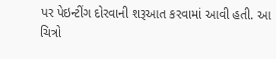પર પેઇન્ટીંગ દોરવાની શરૂઆત કરવામાં આવી હતી. આ ચિત્રો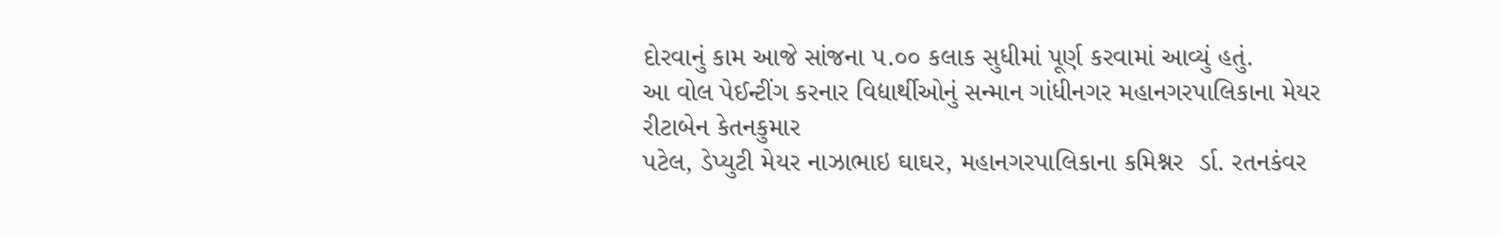દોરવાનું કામ આજે સાંજના ૫.૦૦ કલાક સુધીમાં પૂર્ણ કરવામાં આવ્યું હતું.
આ વોલ પેઈન્ટીંગ કરનાર વિદ્યાર્થીઓનું સન્માન ગાંધીનગર મહાનગરપાલિકાના મેયર રીટાબેન કેતનકુમાર
પટેલ, ડેપ્યુટી મેયર નાઝાભાઇ ઘાઘર, મહાનગરપાલિકાના કમિશ્નર  ર્ડા. રતનકંવર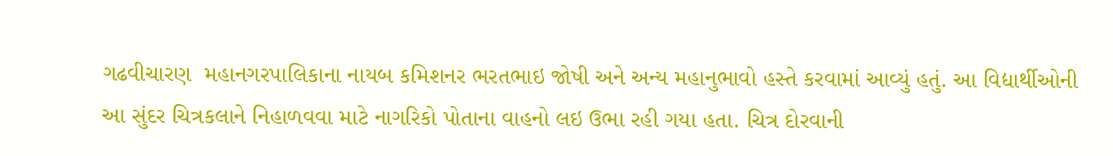ગઢવીચારણ  મહાનગરપાલિકાના નાયબ કમિશનર ભરતભાઇ જોષી અને અન્ય મહાનુભાવો હસ્તે કરવામાં આવ્યું હતું. આ વિદ્યાર્થીઓની આ સુંદર ચિત્રકલાને નિહાળવવા માટે નાગરિકો પોતાના વાહનો લઇ ઉભા રહી ગયા હતા. ચિત્ર દોરવાની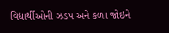વિદ્યાર્થીઓની ઝડપ અને કળા જોઇને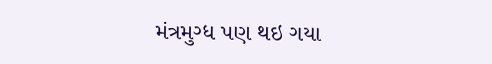મંત્રમુગ્ધ પણ થઇ ગયા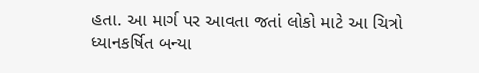હતા. આ માર્ગ પર આવતા જતાં લોકો માટે આ ચિત્રો ધ્યાનકર્ષિત બન્યા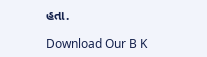હતા.

Download Our B K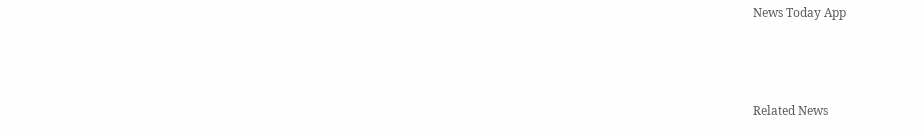News Today App



Related News